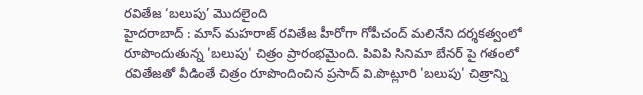రవితేజ ‘బలుపు’ మొదలైంది
హైదరాబాద్ : మాస్ మహరాజ్ రవితేజ హీరోగా గోపీచంద్ మలినేని దర్శకత్వంలో రూపొందుతున్న 'బలుపు' చిత్రం ప్రారంభమైంది. పివిపి సినిమా బేనర్ పై గతంలో రవితేజతో వీడింతే చిత్రం రూపొందించిన ప్రసాద్ వి.పొట్లూరి 'బలుపు' చిత్రాన్ని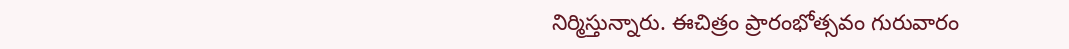నిర్మిస్తున్నారు. ఈచిత్రం ప్రారంభోత్సవం గురువారం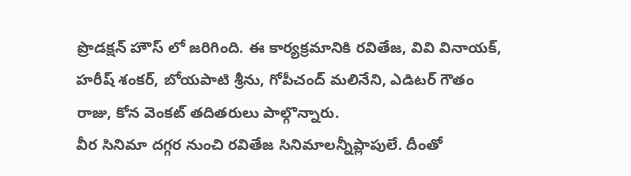ప్రొడక్షన్ హౌస్ లో జరిగింది. ఈ కార్యక్రమానికి రవితేజ, వివి వినాయక్, హరీష్ శంకర్, బోయపాటి శ్రీను, గోపీచంద్ మలినేని, ఎడిటర్ గౌతం రాజు, కోన వెంకట్ తదితరులు పాల్గొన్నారు.
వీర సినిమా దగ్గర నుంచి రవితేజ సినిమాలన్నీప్లాపులే. దీంతో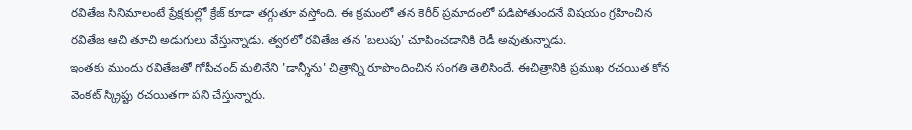రవితేజ సినిమాలంటే ప్రేక్షకుల్లో క్రేజ్ కూడా తగ్గుతూ వస్తోంది. ఈ క్రమంలో తన కెరీర్ ప్రమాదంలో పడిపోతుందనే విషయం గ్రహించిన రవితేజ ఆచి తూచి అడుగులు వేస్తున్నాడు. త్వరలో రవితేజ తన 'బలుపు' చూపించడానికి రెడీ అవుతున్నాడు.
ఇంతకు ముందు రవితేజతో గోపీచంద్ మలినేని 'డాన్శీను' చిత్రాన్ని రూపొందించిన సంగతి తెలిసిందే. ఈచిత్రానికి ప్రముఖ రచయిత కోన వెంకట్ స్క్రిప్టు రచయితగా పని చేస్తున్నారు.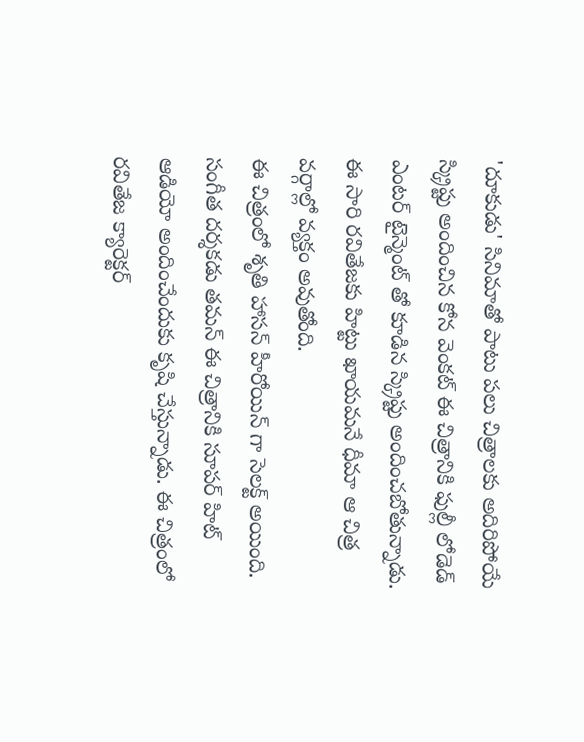'దూకుడు' సినిమాతో పాటు పలు చిత్రాలకు అదిరిపోయే స్క్రిప్టు అందించిన కోన వెంకట్ ఈ చిత్రానికి ఫుల్లీ లోడెడ్ ఎంటర్ టైన్మెంట్ తో కూడిన స్క్రిప్టు అందించబోతున్నాడు. ఈ సారి రవితేజకు హిట్టు ఖాయమనే ధీమా ఆ చిత్ర వర్గాల్లో వ్యక్తం అవుతోంది.
ఈ చిత్రంలో శృతి హాసన్ హీరోయిన్ గా సెలక్ట్ అయింది. సంగీత దర్శకడు తమన్ ఈ చిత్రానికి సూపర్ హిట్ ఆడియో అందించేందుకు కృషి చేస్తున్నాడు. ఈ చిత్రంలో రవితేజ క్యారెక్టర్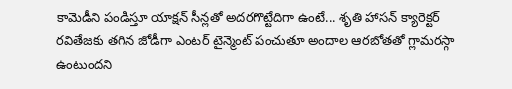కామెడీని పండిస్తూ యాక్షన్ సీన్లతో అదరగొట్టేదిగా ఉంటే... శృతి హాసన్ క్యారెక్టర్ రవితేజకు తగిన జోడీగా ఎంటర్ టైన్మెంట్ పంచుతూ అందాల ఆరబోతతో గ్లామరస్గా ఉంటుందని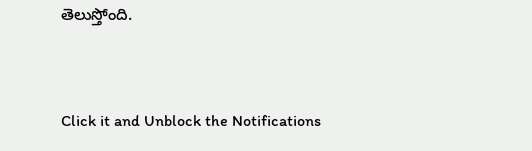తెలుస్తోంది.


Click it and Unblock the Notifications